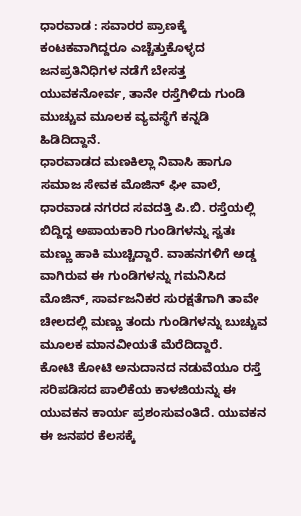ಧಾರವಾಡ : ಸವಾರರ ಪ್ರಾಣಕ್ಕೆ ಕಂಟಕವಾಗಿದ್ದರೂ ಎಚ್ಚೆತ್ತುಕೊಳ್ಳದ ಜನಪ್ರತಿನಿಧಿಗಳ ನಡೆಗೆ ಬೇಸತ್ತ ಯುವಕನೋರ್ವ, ತಾನೇ ರಸ್ತೆಗಿಳಿದು ಗುಂಡಿ ಮುಚ್ಚುವ ಮೂಲಕ ವ್ಯವಸ್ಥೆಗೆ ಕನ್ನಡಿ ಹಿಡಿದಿದ್ದಾನೆ.
ಧಾರವಾಡದ ಮಣಕಿಲ್ಲಾ ನಿವಾಸಿ ಹಾಗೂ ಸಮಾಜ ಸೇವಕ ಮೊಜಿನ್ ಘೀ ವಾಲೆ, ಧಾರವಾಡ ನಗರದ ಸವದತ್ತಿ ಪಿ.ಬಿ. ರಸ್ತೆಯಲ್ಲಿ ಬಿದ್ದಿದ್ದ ಅಪಾಯಕಾರಿ ಗುಂಡಿಗಳನ್ನು ಸ್ವತಃ ಮಣ್ಣು ಹಾಕಿ ಮುಚ್ಚಿದ್ದಾರೆ. ವಾಹನಗಳಿಗೆ ಅಡ್ಡ ವಾಗಿರುವ ಈ ಗುಂಡಿಗಳನ್ನು ಗಮನಿಸಿದ ಮೊಜಿನ್, ಸಾರ್ವಜನಿಕರ ಸುರಕ್ಷತೆಗಾಗಿ ತಾವೇ ಚೀಲದಲ್ಲಿ ಮಣ್ಣು ತಂದು ಗುಂಡಿಗಳನ್ನು ಬುಚ್ಚುವ ಮೂಲಕ ಮಾನವೀಯತೆ ಮೆರೆದಿದ್ದಾರೆ.
ಕೋಟಿ ಕೋಟಿ ಅನುದಾನದ ನಡುವೆಯೂ ರಸ್ತೆ ಸರಿಪಡಿಸದ ಪಾಲಿಕೆಯ ಕಾಳಜಿಯನ್ನು ಈ ಯುವಕನ ಕಾರ್ಯ ಪ್ರಶಂಸುವಂತಿದೆ. ಯುವಕನ ಈ ಜನಪರ ಕೆಲಸಕ್ಕೆ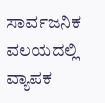ಸಾರ್ವಜನಿಕ ವಲಯದಲ್ಲಿ ವ್ಯಾಪಕ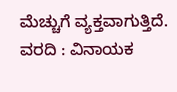ಮೆಚ್ಚುಗೆ ವ್ಯಕ್ತವಾಗುತ್ತಿದೆ.
ವರದಿ : ವಿನಾಯಕ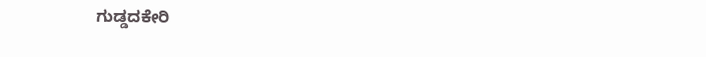ಗುಡ್ಡದಕೇರಿ